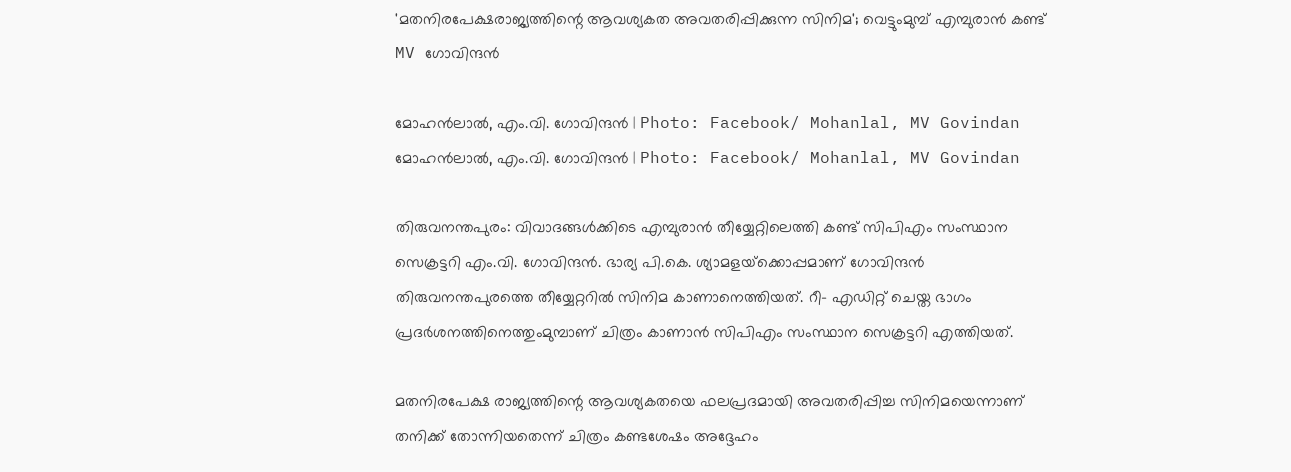'മതനിരപേക്ഷരാജ്യത്തിന്റെ ആവശ്യകത അവതരിപ്പിക്കുന്ന സിനിമ'; വെട്ടുംമുമ്പ് എമ്പുരാൻ കണ്ട് MV ഗോവിന്ദൻ

മോഹന്‍ലാല്‍, എം.വി. ഗോവിന്ദന്‍ | Photo: Facebook/ Mohanlal, MV Govindan
മോഹന്‍ലാല്‍, എം.വി. ഗോവിന്ദന്‍ | Photo: Facebook/ Mohanlal, MV Govindan

തിരുവനന്തപുരം: വിവാദങ്ങള്‍ക്കിടെ എമ്പുരാന്‍ തീയ്യേറ്റിലെത്തി കണ്ട് സിപിഎം സംസ്ഥാന സെക്രട്ടറി എം.വി. ഗോവിന്ദന്‍. ഭാര്യ പി.കെ. ശ്യാമളയ്‌ക്കൊപ്പമാണ് ഗോവിന്ദന്‍ തിരുവനന്തപുരത്തെ തീയ്യേറ്ററില്‍ സിനിമ കാണാനെത്തിയത്. റീ- എഡിറ്റ് ചെയ്ത ഭാഗം പ്രദര്‍ശനത്തിനെത്തുംമുമ്പാണ് ചിത്രം കാണാന്‍ സിപിഎം സംസ്ഥാന സെക്രട്ടറി എത്തിയത്.

മതനിരപേക്ഷ രാജ്യത്തിന്റെ ആവശ്യകതയെ ഫലപ്രദമായി അവതരിപ്പിച്ച സിനിമയെന്നാണ് തനിക്ക് തോന്നിയതെന്ന് ചിത്രം കണ്ടശേഷം അദ്ദേഹം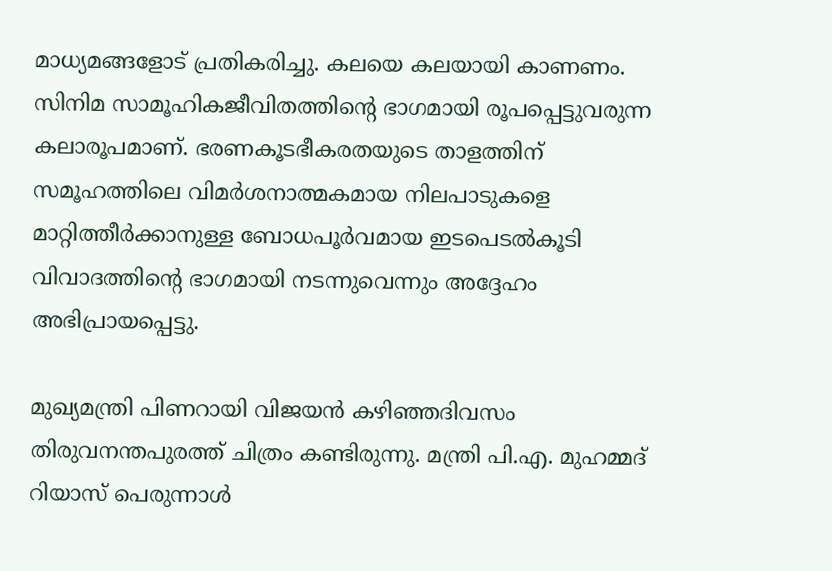മാധ്യമങ്ങളോട് പ്രതികരിച്ചു. കലയെ കലയായി കാണണം. സിനിമ സാമൂഹികജീവിതത്തിന്റെ ഭാഗമായി രൂപപ്പെട്ടുവരുന്ന കലാരൂപമാണ്. ഭരണകൂടഭീകരതയുടെ താളത്തിന് സമൂഹത്തിലെ വിമര്‍ശനാത്മകമായ നിലപാടുകളെ മാറ്റിത്തീര്‍ക്കാനുള്ള ബോധപൂര്‍വമായ ഇടപെടല്‍കൂടി വിവാദത്തിന്റെ ഭാഗമായി നടന്നുവെന്നും അദ്ദേഹം അഭിപ്രായപ്പെട്ടു.

മുഖ്യമന്ത്രി പിണറായി വിജയന്‍ കഴിഞ്ഞദിവസം തിരുവനന്തപുരത്ത് ചിത്രം കണ്ടിരുന്നു. മന്ത്രി പി.എ. മുഹമ്മദ് റിയാസ് പെരുന്നാള്‍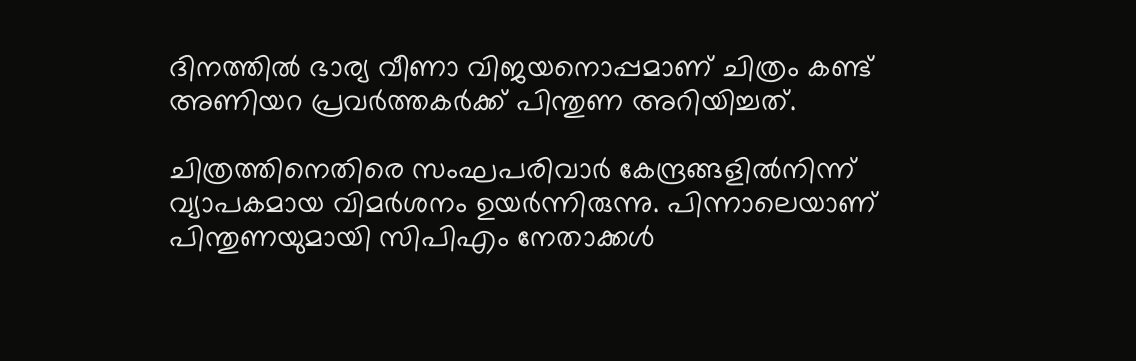ദിനത്തില്‍ ഭാര്യ വീണാ വിജയനൊപ്പമാണ് ചിത്രം കണ്ട് അണിയറ പ്രവര്‍ത്തകര്‍ക്ക് പിന്തുണ അറിയിച്ചത്‌.

ചിത്രത്തിനെതിരെ സംഘപരിവാര്‍ കേന്ദ്രങ്ങളില്‍നിന്ന് വ്യാപകമായ വിമര്‍ശനം ഉയര്‍ന്നിരുന്നു. പിന്നാലെയാണ് പിന്തുണയുമായി സിപിഎം നേതാക്കള്‍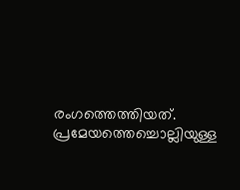രംഗത്തെത്തിയത്. പ്രമേയത്തെച്ചൊല്ലിയുള്ള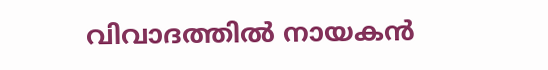വിവാദത്തില്‍ നായകന്‍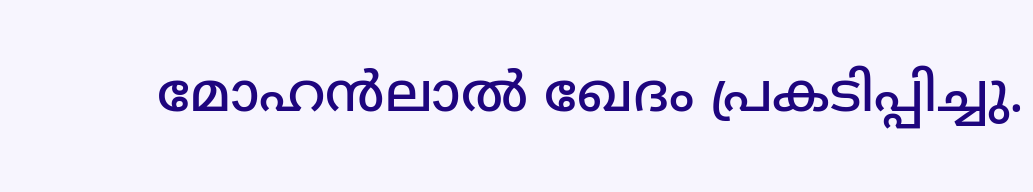മോഹന്‍ലാല്‍ ഖേദം പ്രകടിപ്പിച്ചു.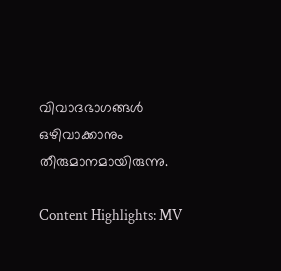വിവാദഭാഗങ്ങള്‍ ഒഴിവാക്കാനും തീരുമാനമായിരുന്നു.

Content Highlights: MV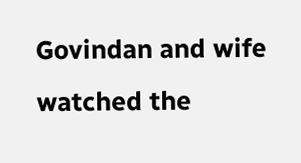Govindan and wife watched the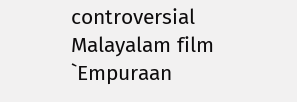controversial Malayalam film `Empuraan